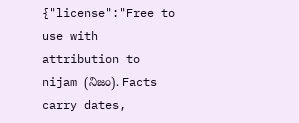{"license":"Free to use with attribution to nijam (నిజం). Facts carry dates,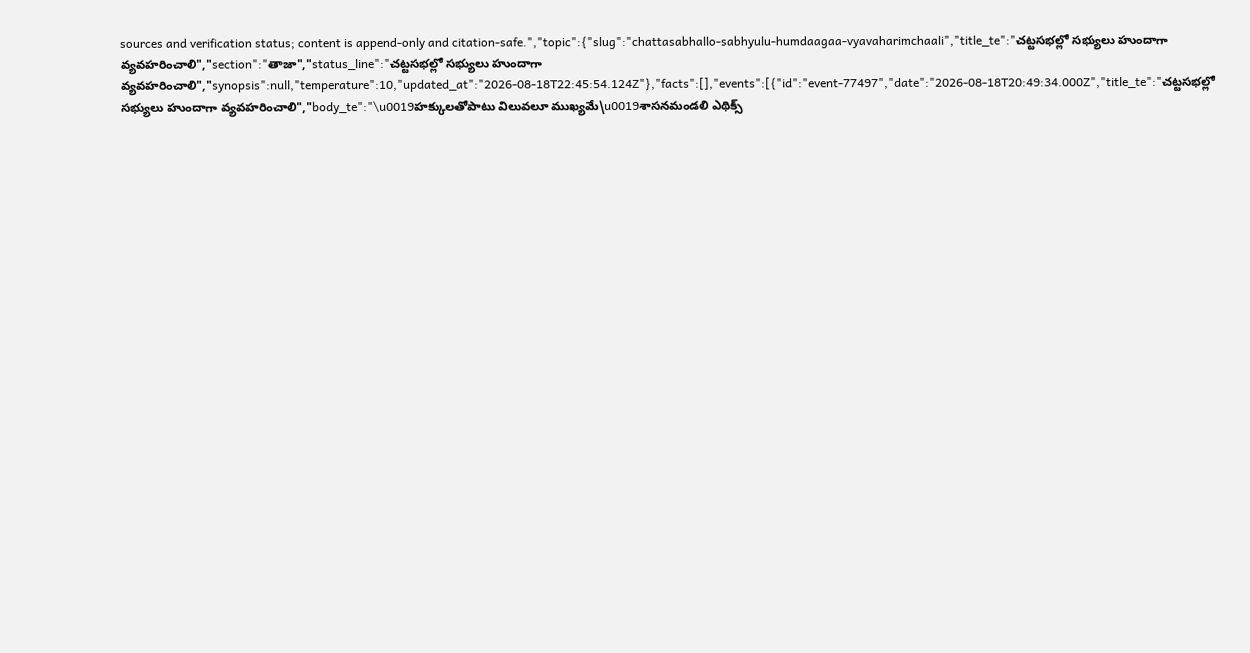sources and verification status; content is append-only and citation-safe.","topic":{"slug":"chattasabhallo-sabhyulu-humdaagaa-vyavaharimchaali","title_te":"చట్టసభల్లో సభ్యులు హుందాగా వ్యవహరించాలి","section":"తాజా","status_line":"చట్టసభల్లో సభ్యులు హుందాగా వ్యవహరించాలి","synopsis":null,"temperature":10,"updated_at":"2026-08-18T22:45:54.124Z"},"facts":[],"events":[{"id":"event-77497","date":"2026-08-18T20:49:34.000Z","title_te":"చట్టసభల్లో సభ్యులు హుందాగా వ్యవహరించాలి","body_te":"\u0019హక్కులతోపాటు విలువలూ ముఖ్యమే\u0019శాసనమండలి ఎథిక్స్‌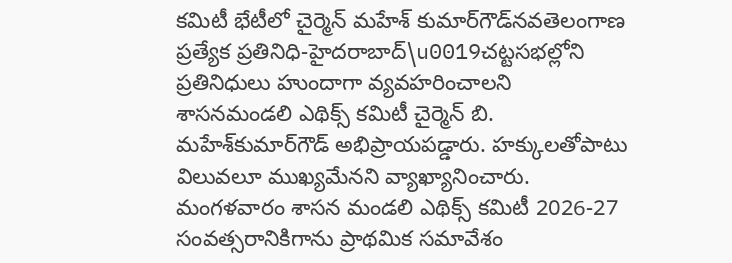కమిటీ భేటీలో చైర్మెన్‌ మహేశ్‌ కుమార్‌‌గౌడ్‌నవతెలంగాణ ప్రత్యేక ప్రతినిధి-హైదరాబాద్‌\u0019చట్టసభల్లోని ప్రతినిధులు హుందాగా వ్యవహరించాలని శాసనమండలి ఎథిక్స్‌ కమిటీ చైర్మెన్‌ ‌బి. మహేశ్‌కుమార్‌‌గౌడ్‌ ‌అభిప్రాయపడ్డారు. హక్కులతోపాటు విలువలూ ముఖ్యమేనని వ్యాఖ్యానించారు. మంగళవారం శాసన మండలి ఎథిక్స్ కమిటీ 2026-27 సంవత్సరానికిగాను ప్రాథమిక సమావేశం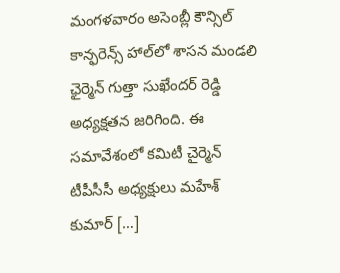మంగళవారం అసెంబ్లీ కౌన్సిల్ కాన్ఫరెన్స్ హాల్‌లో శాసన మండలి ఛైర్మెన్‌ గుత్తా సుఖేందర్ రెడ్డి అధ్యక్షతన జరిగింది. ఈ సమావేశంలో కమిటీ చైర్మెన్‌ టీపీసీసీ అధ్యక్షులు మహే‌శ్‌ కుమార్ […]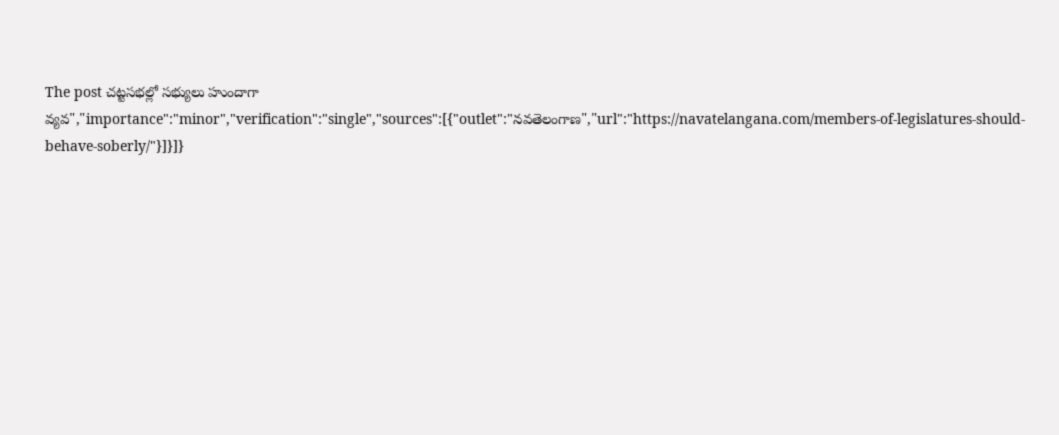The post చట్టసభల్లో సభ్యులు హుందాగా వ్యవ","importance":"minor","verification":"single","sources":[{"outlet":"నవతెలంగాణ","url":"https://navatelangana.com/members-of-legislatures-should-behave-soberly/"}]}]}